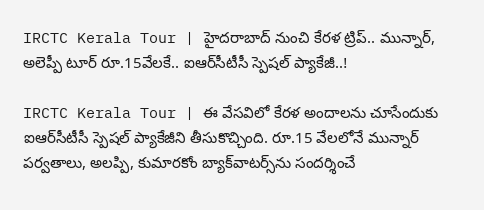IRCTC Kerala Tour | హైదరాబాద్ నుంచి కేరళ ట్రిప్.. మున్నార్, అలెప్పీ టూర్ రూ.15వేలకే.. ఐఆర్‌సీటీసీ స్పెషల్ ప్యాకేజీ..!

IRCTC Kerala Tour | ఈ వేసవిలో కేరళ అందాలను చూసేందుకు ఐఆర్‌సీటీసీ స్పెషల్ ప్యాకేజీని తీసుకొచ్చింది. రూ.15 వేలలోనే మున్నార్ పర్వతాలు, అలప్పి, కుమారకోం బ్యాక్‌వాటర్స్‌ను సందర్శించే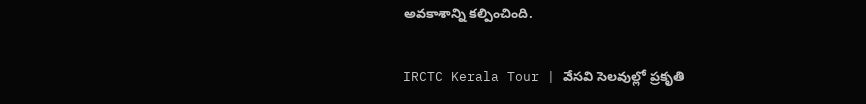అవకాశాన్ని కల్పించింది.

IRCTC Kerala Tour | వేసవి సెలవుల్లో ప్రకృతి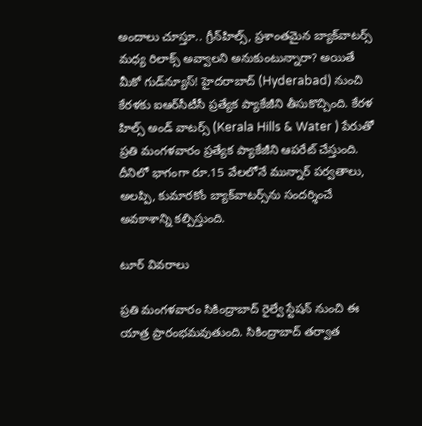అందాలు చూస్తూ.. గ్రీన్‌హిల్స్, ప్రశాంతమైన బ్యాక్‌వాటర్స్ మధ్య రిలాక్స్ అవ్వాలని అనుకుంటున్నారా? అయితే మీకో గుడ్‌న్యూస్! హైదరాబాద్ (Hyderabad) నుంచి కేరళకు ఐఆర్‌సీటీసీ ప్రత్యేక ప్యాకేజీని తీసుకొచ్చింది. కేరళ హిల్స్ అండ్ వాటర్స్ (Kerala Hills & Water ) పేరుతో ప్రతి మంగళవారం ప్రత్యేక ప్యాకేజీని ఆపరేట్ చేస్తుంది. దీనిలో భాగంగా రూ.15 వేలలోనే మున్నార్ పర్వతాలు, అలప్పి, కుమారకోం బ్యాక్‌వాటర్స్‌ను సందర్శించే అవకాశాన్ని కల్పిస్తుంది.

టూర్ వివరాలు

ప్రతి మంగళవారం సికింద్రాబాద్ రైల్వే స్టేషన్ నుంచి ఈ యాత్ర ప్రారంభమవుతుంది. సికింద్రాబాద్ తర్వాత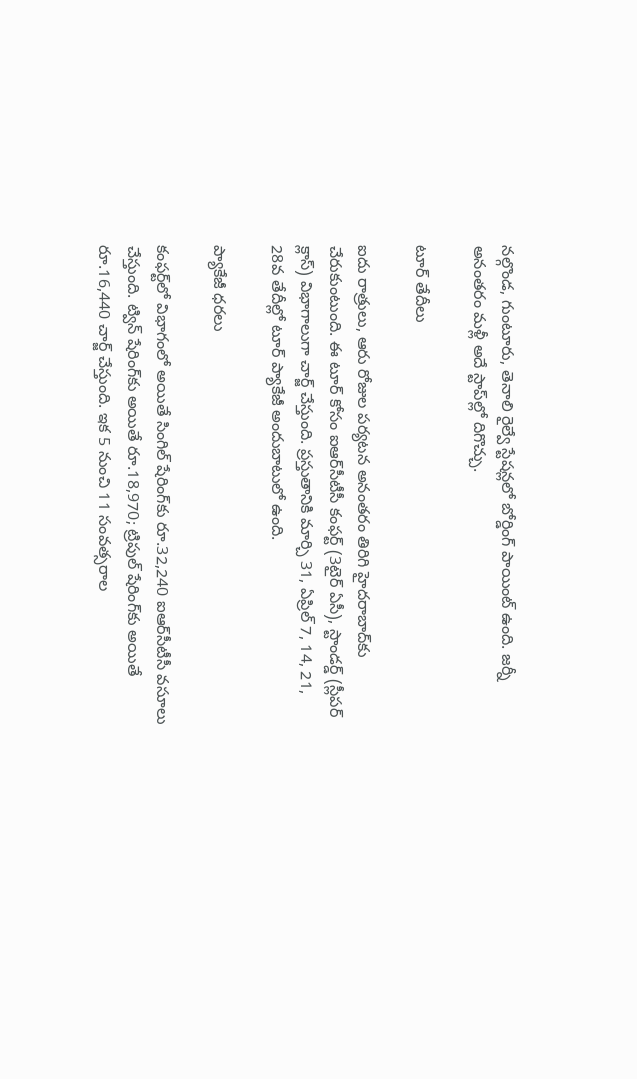నల్గొండ, గుంటూరు, తెనాలి రైల్వే స్టేషన్లలో బోర్డింగ్ పాయింట్ ఉంది. జర్నీ అనంతరం మళ్లీ అదే స్టాప్‌ల్లో దిగొచ్చు.

టూర్ తేదీలు

ఐదు రాత్రులు, ఆరు రోజుల పర్యటన అనంతరం తిరిగి హైదరాబాద్‌కు చేరుకుంటుంది. ఈ టూర్ కోసం ఐఆర్‌సీటీసీ కంఫర్ట్ (3టైర్ ఏసీ), స్టాండర్డ్ (స్లీపర్ క్లాస్) విభాగాలుగా చార్జ్ చేస్తుంది. ప్రస్తుతానికి మార్చి 31, ఏప్రిల్ 7, 14, 21, 28వ తేదీల్లో టూర్ ప్యాకేజీ అందుబాటులో ఉంది.

ప్యాకేజీ ధరలు

కంఫర్ట్‌లో విభాగంలో అయితే సింగిల్ షేరింగ్‌కు రూ.32,240 ఐఆర్‌సీటీసీ వసూలు చేస్తుంది. ట్విన్ షేరింగ్‌కు అయితే రూ.18,970; ట్రిపుల్ షేరింగ్‌కు అయితే రూ.16,440 చార్జ్ చేస్తుంది. ఇక 5 నుంచి 11 సంవత్సరాల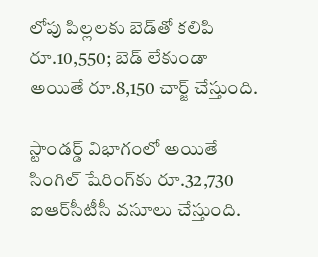లోపు పిల్లలకు బెడ్‌తో కలిపి రూ.10,550; బెడ్ లేకుండా అయితే రూ.8,150 చార్జ్ చేస్తుంది.

స్టాండర్డ్ విభాగంలో అయితే సింగిల్ షేరింగ్‌కు రూ.32,730 ఐఆర్‌సీటీసీ వసూలు చేస్తుంది.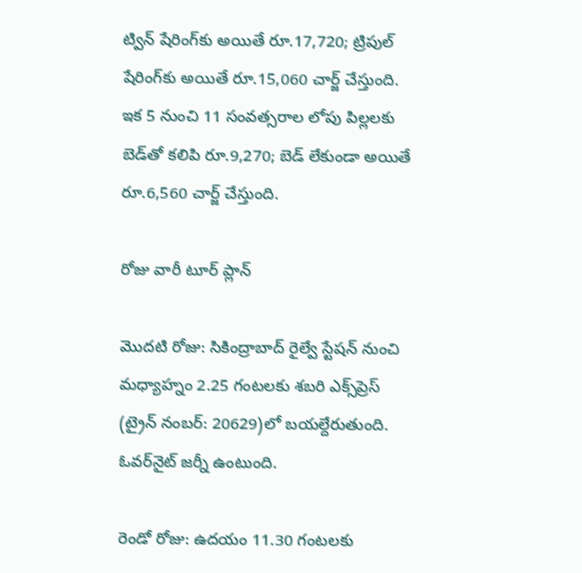ట్విన్ షేరింగ్‌కు అయితే రూ.17,720; ట్రిపుల్ షేరింగ్‌కు అయితే రూ.15,060 చార్జ్ చేస్తుంది. ఇక 5 నుంచి 11 సంవత్సరాల లోపు పిల్లలకు బెడ్‌తో కలిపి రూ.9,270; బెడ్ లేకుండా అయితే రూ.6,560 చార్జ్ చేస్తుంది.

రోజు వారీ టూర్ ప్లాన్

మొదటి రోజు: సికింద్రాబాద్ రైల్వే స్టేషన్ నుంచి మధ్యాహ్నం 2.25 గంటలకు శబరి ఎక్స్‌ప్రెస్ (ట్రైన్ నంబర్: 20629)లో బయల్దేరుతుంది. ఓవర్‌నైట్ జర్నీ ఉంటుంది.

రెండో రోజు: ఉదయం 11.30 గంటలకు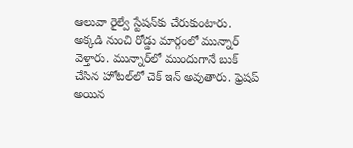ఆలువా రైల్వే స్టేషన్‌కు చేరుకుంటారు. అక్కడి నుంచి రోడ్డు మార్గంలో మున్నార్ వెళ్తారు. మున్నార్‌లో ముందుగానే బుక్ చేసిన హోటల్‌లో చెక్ ఇన్ అవుతారు. ఫ్రెషప్ అయిన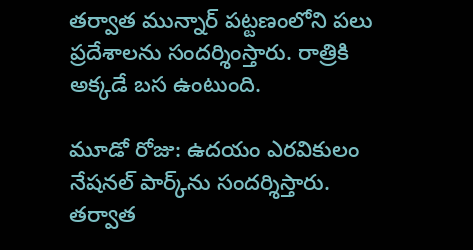తర్వాత మున్నార్ పట్టణంలోని పలు ప్రదేశాలను సందర్శింస్తారు. రాత్రికి అక్కడే బస ఉంటుంది.

మూడో రోజు: ఉదయం ఎరవికులం నేషనల్ పార్క్‌ను సందర్శిస్తారు. తర్వాత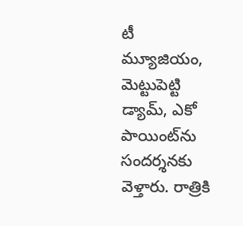టీ మ్యూజియం, మెట్టుపెట్టి డ్యామ్, ఎకో పాయింట్‌ను సందర్శనకు వెళ్తారు. రాత్రికి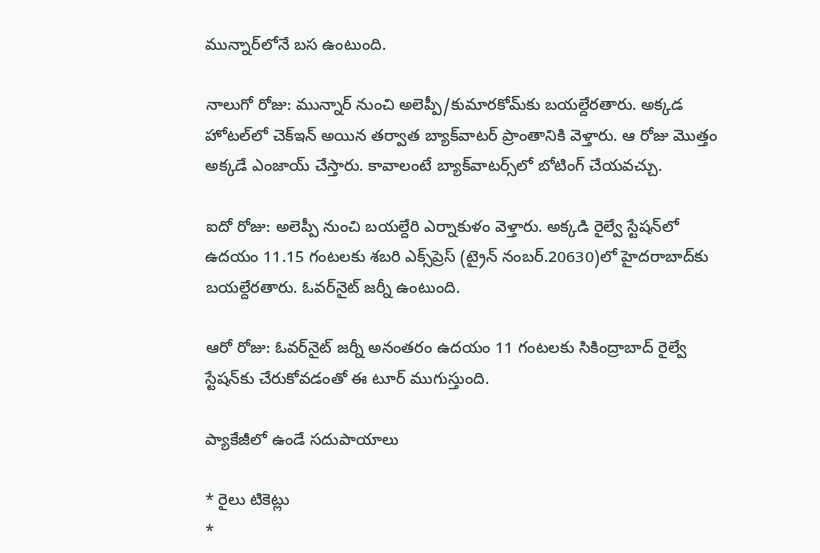మున్నార్‌లోనే బస ఉంటుంది.

నాలుగో రోజు: మున్నార్ నుంచి అలెప్పీ/కుమారకోమ్‌కు బయల్దేరతారు. అక్కడ హోటల్‌లో చెక్‌ఇన్ అయిన తర్వాత బ్యాక్‌వాటర్ ప్రాంతానికి వెళ్తారు. ఆ రోజు మొత్తం అక్కడే ఎంజాయ్ చేస్తారు. కావాలంటే బ్యాక్‌వాటర్స్‌లో బోటింగ్ చేయవచ్చు.

ఐదో రోజు: అలెప్పీ నుంచి బయల్దేరి ఎర్నాకుళం వెళ్తారు. అక్కడి రైల్వే స్టేషన్‌లో ఉదయం 11.15 గంటలకు శబరి ఎక్స్‌ప్రెస్ (ట్రైన్ నంబర్.20630)లో హైదరాబాద్‌కు బయల్దేరతారు. ఓవర్‌నైట్ జర్నీ ఉంటుంది.

ఆరో రోజు: ఓవర్‌నైట్ జర్నీ అనంతరం ఉదయం 11 గంటలకు సికింద్రాబాద్ రైల్వే స్టేషన్‌కు చేరుకోవడంతో ఈ టూర్ ముగుస్తుంది.

ప్యాకేజీలో ఉండే సదుపాయాలు

* రైలు టికెట్లు
*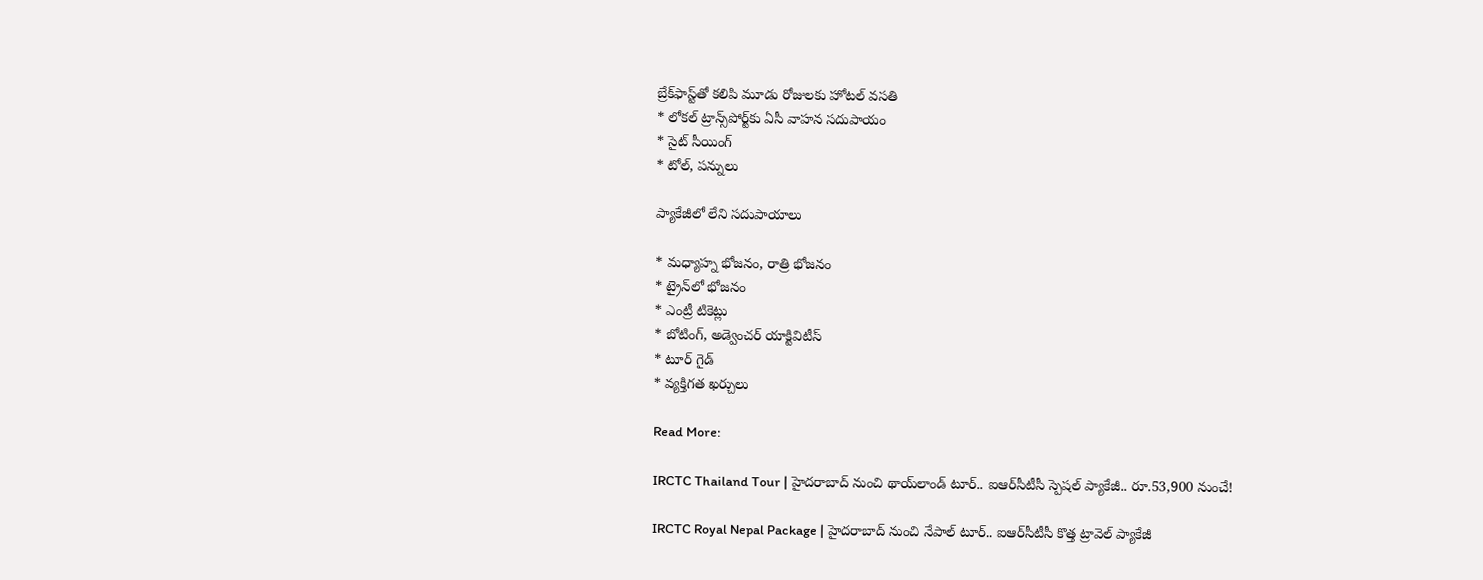బ్రేక్‌ఫాస్ట్‌తో కలిపి మూడు రోజులకు హోటల్ వసతి
* లోకల్ ట్రాన్స్‌పోర్ట్‌కు ఏసీ వాహన సదుపాయం
* సైట్ సీయింగ్
* టోల్, పన్నులు

ప్యాకేజీలో లేని సదుపాయాలు

* మధ్యాహ్న భోజనం, రాత్రి భోజనం
* ట్రైన్‌లో భోజనం
* ఎంట్రీ టికెట్లు
* బోటింగ్, అడ్వెంచర్ యాక్టివిటీస్
* టూర్ గైడ్
* వ్యక్తిగత ఖర్చులు

Read More:

IRCTC Thailand Tour | హైదరాబాద్ నుంచి థాయ్‌లాండ్ టూర్.. ఐఆర్‌సీటీసీ స్పెషల్ ప్యాకేజీ.. రూ.53,900 నుంచే!

IRCTC Royal Nepal Package | హైదరాబాద్ నుంచి నేపాల్ టూర్.. ఐఆర్‌సీటీసీ కొత్త ట్రావెల్ ప్యాకేజీ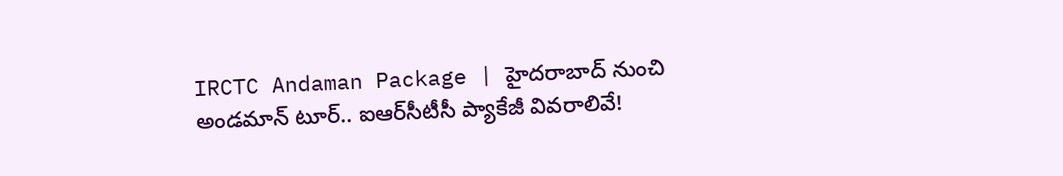IRCTC Andaman Package | హైదరాబాద్ నుంచి అండమాన్ టూర్.. ఐఆర్‌సీటీసీ ప్యాకేజీ వివరాలివే!